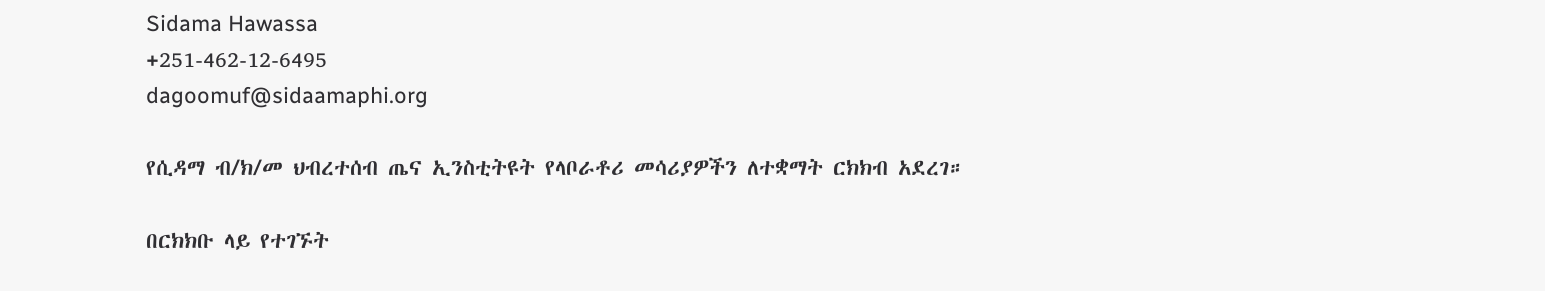Sidama Hawassa
+251-462-12-6495
dagoomuf@sidaamaphi.org

የሲዳማ ብ/ክ/መ ህብረተሰብ ጤና ኢንስቲትዩት የላቦራቶሪ መሳሪያዎችን ለተቋማት ርክክብ አደረገ።

በርክክቡ ላይ የተገኙት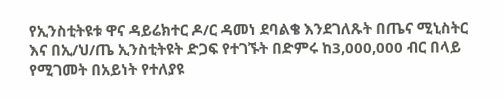የኢንስቲትዩቱ ዋና ዳይሬክተር ዶ/ር ዳመነ ደባልቄ እንደገለጹት በጤና ሚኒስትር እና በኢ/ህ/ጤ ኢንስቲትዩት ድጋፍ የተገኙት በድምሩ ከ3,000,000 ብር በላይ የሚገመት በአይነት የተለያዩ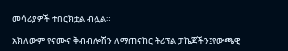መሳሪያዎች ተበርክቷል ብሏል።

አክለውም የናሙና ቅብብሎሽን ለማጠናከር ትሪፕል ፓኬጆችን፤የውጫዊ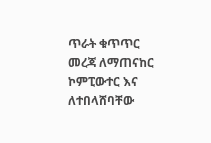ጥራት ቁጥጥር መረጃ ለማጠናከር ኮምፒውተር እና ለተበላሸባቸው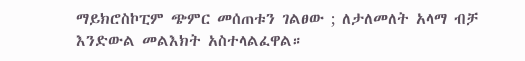ማይክሮስኮፒም ጭምር መሰጠቱን ገልፀው ; ለታለመለት አላማ ብቻ እንድውል መልእክት አስተላልፈዋል።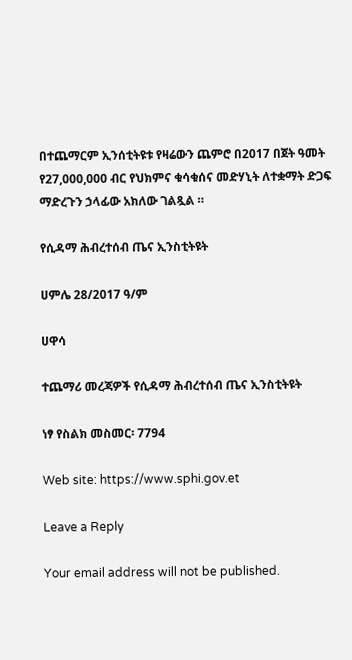በተጨማርም ኢንሰቲትዩቱ የዛሬውን ጨምሮ በ2017 በጀት ዓመት የ27,000,000 ብር የህክምና ቁሳቁሰና መድሃኒት ለተቋማት ድጋፍ ማድረጉን ኃላፊው አክለው ገልጿል ።

የሲዳማ ሕብረተሰብ ጤና ኢንስቲትዩት

ሀምሌ 28/2017 ዓ/ም

ሀዋሳ

ተጨማሪ መረጃዎች የሲዳማ ሕብረተሰብ ጤና ኢንስቲትዩት

ነፃ የስልክ መስመር፡ 7794

Web site: https://www.sphi.gov.et

Leave a Reply

Your email address will not be published.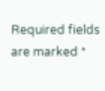Required fields are marked *